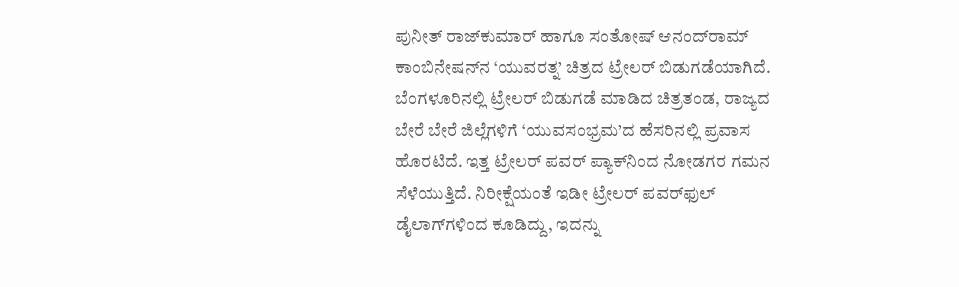ಪುನೀತ್‌ ರಾಜ್‌ಕುಮಾರ್‌ ಹಾಗೂ ಸಂತೋಷ್‌ ಆನಂದ್‌ರಾಮ್‌ ಕಾಂಬಿನೇಷನ್‌ನ ‘ಯುವರತ್ನ’ ಚಿತ್ರದ ಟ್ರೇಲರ್‌ ಬಿಡುಗಡೆಯಾಗಿದೆ. ಬೆಂಗಳೂರಿನಲ್ಲಿ ಟ್ರೇಲರ್‌ ಬಿಡುಗಡೆ ಮಾಡಿದ ಚಿತ್ರತಂಡ, ರಾಜ್ಯದ ಬೇರೆ ಬೇರೆ ಜಿಲ್ಲೆಗಳಿಗೆ ‘ಯುವಸಂಭ್ರಮ’ದ ಹೆಸರಿನಲ್ಲಿ ಪ್ರವಾಸ ಹೊರಟಿದೆ. ಇತ್ತ ಟ್ರೇಲರ್‌ ಪವರ್‌ ಪ್ಯಾಕ್‌ನಿಂದ ನೋಡಗರ ಗಮನ ಸೆಳೆಯುತ್ತಿದೆ. ನಿರೀಕ್ಷೆಯಂತೆ ಇಡೀ ಟ್ರೇಲರ್‌ ಪವರ್‌ಫುಲ್‌ ಡೈಲಾಗ್‌ಗಳಿಂದ ಕೂಡಿದ್ದು, ಇದನ್ನು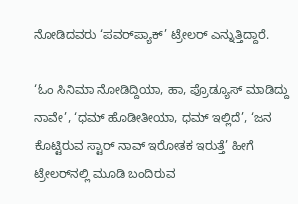ನೋಡಿದವರು ‘ಪವರ್‌ಪ್ಯಾಕ್‌’ ಟ್ರೇಲರ್‌ ಎನ್ನುತ್ತಿದ್ದಾರೆ.

‘ಓಂ ಸಿನಿಮಾ ನೋಡಿದ್ದಿಯಾ, ಹಾ, ಪ್ರೊಡ್ಯೂಸ್‌ ಮಾಡಿದ್ದು ನಾವೇ’, ‘ಧಮ್‌ ಹೊಡೀತೀಯಾ, ಧಮ್‌ ಇಲ್ಲಿದೆ’, ‘ಜನ ಕೊಟ್ಟಿರುವ ಸ್ಟಾರ್‌ ನಾವ್‌ ಇರೋತಕ ಇರುತ್ತೆ’ ಹೀಗೆ ಟ್ರೇಲರ್‌ನಲ್ಲಿ ಮೂಡಿ ಬಂದಿರುವ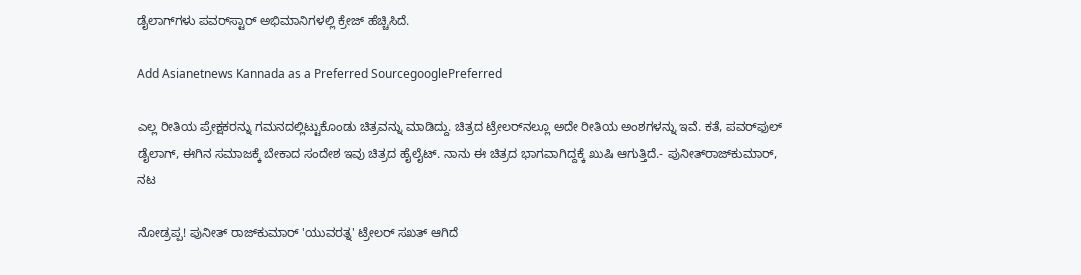ಡೈಲಾಗ್‌ಗಳು ಪವರ್‌ಸ್ಟಾರ್‌ ಅಭಿಮಾನಿಗಳಲ್ಲಿ ಕ್ರೇಜ್‌ ಹೆಚ್ಚಿಸಿದೆ.

Add Asianetnews Kannada as a Preferred SourcegooglePreferred

ಎಲ್ಲ ರೀತಿಯ ಪ್ರೇಕ್ಷಕರನ್ನು ಗಮನದಲ್ಲಿಟ್ಟುಕೊಂಡು ಚಿತ್ರವನ್ನು ಮಾಡಿದ್ದು. ಚಿತ್ರದ ಟ್ರೇಲರ್‌ನಲ್ಲೂ ಅದೇ ರೀತಿಯ ಅಂಶಗಳನ್ನು ಇವೆ. ಕತೆ, ಪವರ್‌ಫುಲ್‌ ಡೈಲಾಗ್‌, ಈಗಿನ ಸಮಾಜಕ್ಕೆ ಬೇಕಾದ ಸಂದೇಶ ಇವು ಚಿತ್ರದ ಹೈಲೈಟ್‌. ನಾನು ಈ ಚಿತ್ರದ ಭಾಗವಾಗಿದ್ದಕ್ಕೆ ಖುಷಿ ಆಗುತ್ತಿದೆ.- ಪುನೀತ್‌ರಾಜ್‌ಕುಮಾರ್‌, ನಟ

ನೋಡ್ರಪ್ಪ! ಪುನೀತ್‌ ರಾಜ್‌ಕುಮಾರ್ 'ಯುವರತ್ನ' ಟ್ರೇಲರ್‌ ಸಖತ್‌ ಆಗಿದೆ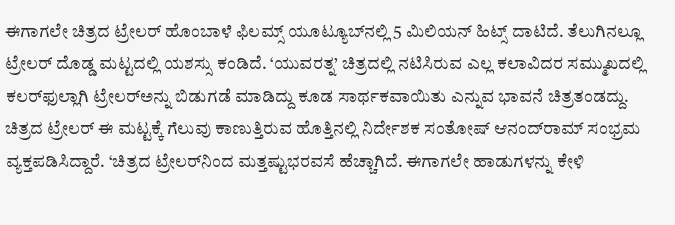ಈಗಾಗಲೇ ಚಿತ್ರದ ಟ್ರೇಲರ್‌ ಹೊಂಬಾಳೆ ಫಿಲಮ್ಸ್‌ ಯೂಟ್ಯೂಬ್‌ನಲ್ಲಿ 5 ಮಿಲಿಯನ್‌ ಹಿಟ್ಸ್‌ ದಾಟಿದೆ. ತೆಲುಗಿನಲ್ಲೂ ಟ್ರೇಲರ್‌ ದೊಡ್ಡ ಮಟ್ಟದಲ್ಲಿ ಯಶಸ್ಸು ಕಂಡಿದೆ. ‘ಯುವರತ್ನ’ ಚಿತ್ರದಲ್ಲಿ ನಟಿಸಿರುವ ಎಲ್ಲ ಕಲಾವಿದರ ಸಮ್ಮುಖದಲ್ಲಿ ಕಲರ್‌ಫುಲ್ಲಾಗಿ ಟ್ರೇಲರ್‌ಅನ್ನು ಬಿಡುಗಡೆ ಮಾಡಿದ್ದು ಕೂಡ ಸಾರ್ಥಕವಾಯಿತು ಎನ್ನುವ ಭಾವನೆ ಚಿತ್ರತಂಡದ್ದು. ಚಿತ್ರದ ಟ್ರೇಲರ್‌ ಈ ಮಟ್ಟಕ್ಕೆ ಗೆಲುವು ಕಾಣುತ್ತಿರುವ ಹೊತ್ತಿನಲ್ಲಿ ನಿರ್ದೇಶಕ ಸಂತೋಷ್‌ ಆನಂದ್‌ರಾಮ್‌ ಸಂಭ್ರಮ ವ್ಯಕ್ತಪಡಿಸಿದ್ದಾರೆ. ‘ಚಿತ್ರದ ಟ್ರೇಲರ್‌ನಿಂದ ಮತ್ತಷ್ಟುಭರವಸೆ ಹೆಚ್ಚಾಗಿದೆ. ಈಗಾಗಲೇ ಹಾಡುಗಳನ್ನು ಕೇಳಿ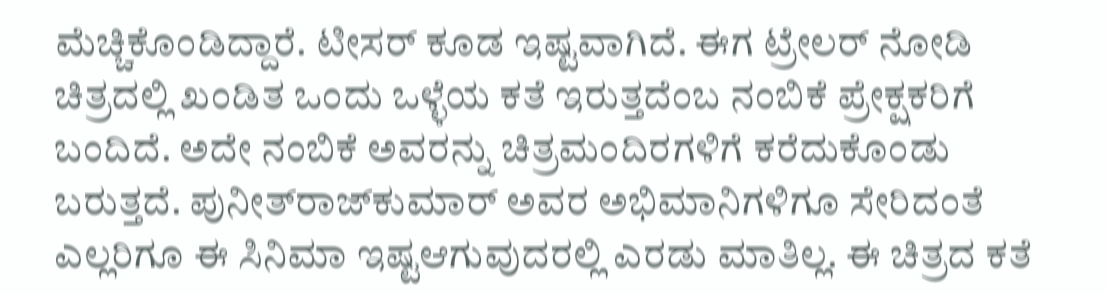ಮೆಚ್ಚಿಕೊಂಡಿದ್ದಾರೆ. ಟೀಸರ್‌ ಕೂಡ ಇಷ್ಟವಾಗಿದೆ. ಈಗ ಟ್ರೇಲರ್‌ ನೋಡಿ ಚಿತ್ರದಲ್ಲಿ ಖಂಡಿತ ಒಂದು ಒಳ್ಳೆಯ ಕತೆ ಇರುತ್ತದೆಂಬ ನಂಬಿಕೆ ಪ್ರೇಕ್ಷಕರಿಗೆ ಬಂದಿದೆ. ಅದೇ ನಂಬಿಕೆ ಅವರನ್ನು ಚಿತ್ರಮಂದಿರಗಳಿಗೆ ಕರೆದುಕೊಂಡು ಬರುತ್ತದೆ. ಪುನೀತ್‌ರಾಜ್‌ಕುಮಾರ್‌ ಅವರ ಅಭಿಮಾನಿಗಳಿಗೂ ಸೇರಿದಂತೆ ಎಲ್ಲರಿಗೂ ಈ ಸಿನಿಮಾ ಇಷ್ಟಆಗುವುದರಲ್ಲಿ ಎರಡು ಮಾತಿಲ್ಲ. ಈ ಚಿತ್ರದ ಕತೆ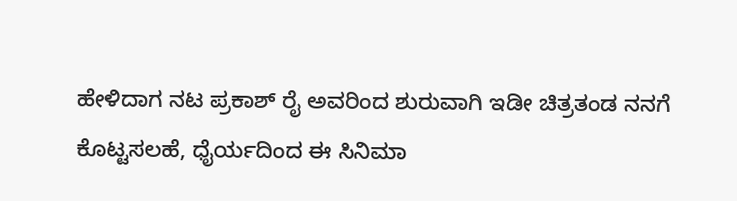ಹೇಳಿದಾಗ ನಟ ಪ್ರಕಾಶ್‌ ರೈ ಅವರಿಂದ ಶುರುವಾಗಿ ಇಡೀ ಚಿತ್ರತಂಡ ನನಗೆ ಕೊಟ್ಟಸಲಹೆ, ಧೈರ್ಯದಿಂದ ಈ ಸಿನಿಮಾ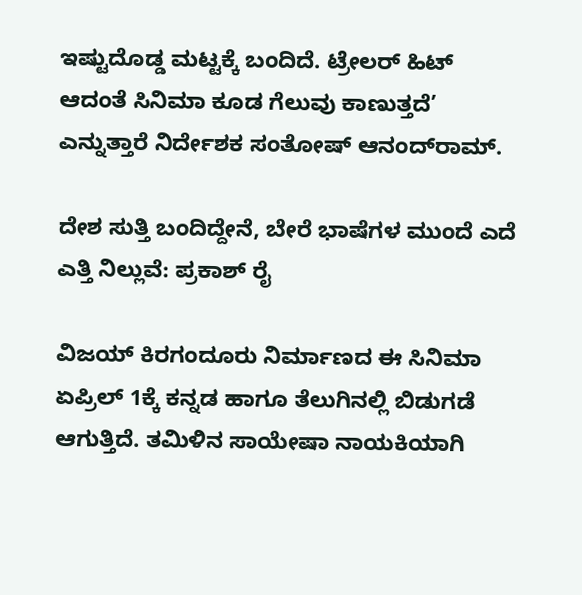ಇಷ್ಟುದೊಡ್ಡ ಮಟ್ಟಕ್ಕೆ ಬಂದಿದೆ. ಟ್ರೇಲರ್‌ ಹಿಟ್‌ ಆದಂತೆ ಸಿನಿಮಾ ಕೂಡ ಗೆಲುವು ಕಾಣುತ್ತದೆ’ ಎನ್ನುತ್ತಾರೆ ನಿರ್ದೇಶಕ ಸಂತೋಷ್‌ ಆನಂದ್‌ರಾಮ್‌.

ದೇಶ ಸುತ್ತಿ ಬಂದಿದ್ದೇನೆ, ಬೇರೆ ಭಾಷೆಗಳ ಮುಂದೆ ಎದೆ ಎತ್ತಿ ನಿಲ್ಲುವೆ: ಪ್ರಕಾಶ್ ರೈ

ವಿಜಯ್‌ ಕಿರಗಂದೂರು ನಿರ್ಮಾಣದ ಈ ಸಿನಿಮಾ ಏಪ್ರಿಲ್‌ 1ಕ್ಕೆ ಕನ್ನಡ ಹಾಗೂ ತೆಲುಗಿನಲ್ಲಿ ಬಿಡುಗಡೆ ಆಗುತ್ತಿದೆ. ತಮಿಳಿನ ಸಾಯೇಷಾ ನಾಯಕಿಯಾಗಿ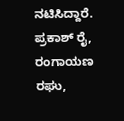ನಟಿಸಿದ್ದಾರೆ. ಪ್ರಕಾಶ್‌ ರೈ, ರಂಗಾಯಣ ರಘು,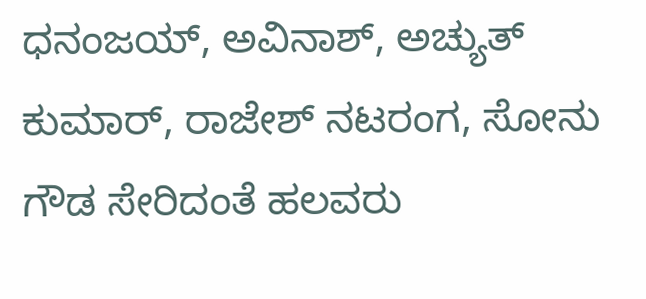ಧನಂಜಯ್‌, ಅವಿನಾಶ್‌, ಅಚ್ಯುತ್‌ ಕುಮಾರ್‌, ರಾಜೇಶ್‌ ನಟರಂಗ, ಸೋನು ಗೌಡ ಸೇರಿದಂತೆ ಹಲವರು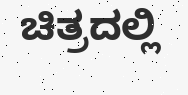ಚಿತ್ರದಲ್ಲಿ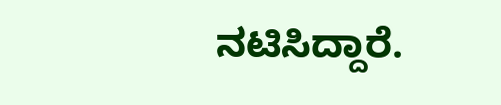ನಟಿಸಿದ್ದಾರೆ.